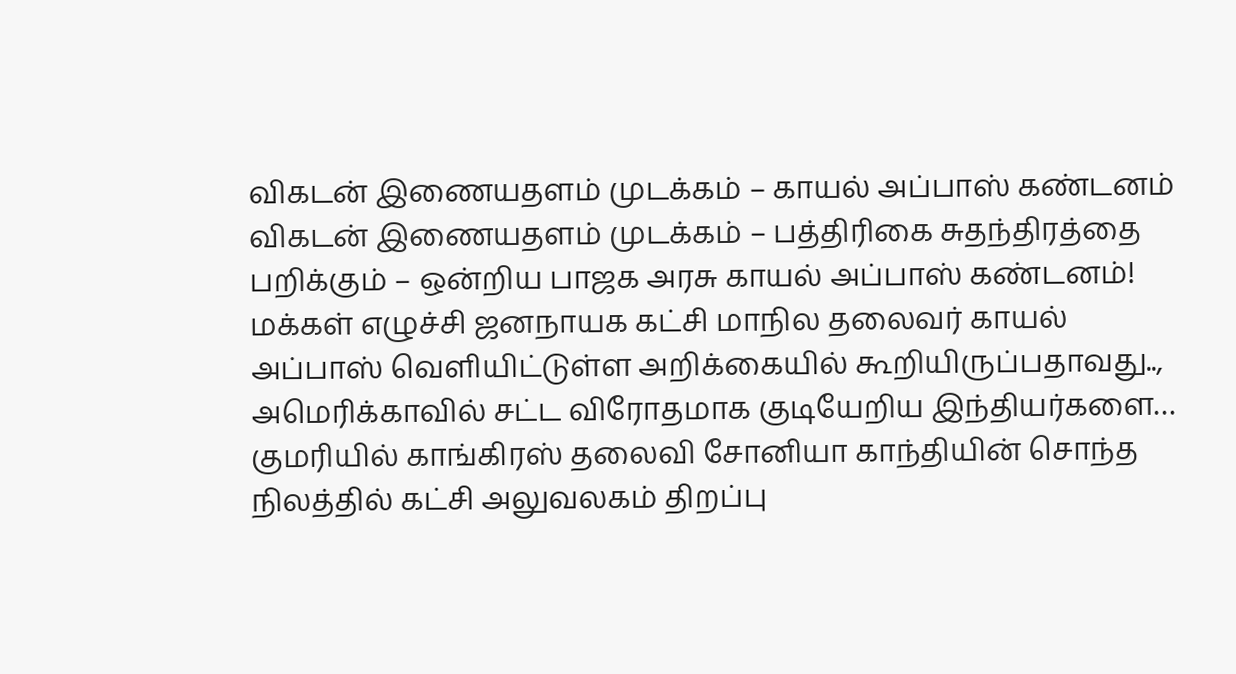விகடன் இணையதளம் முடக்கம் – காயல் அப்பாஸ் கண்டனம்
விகடன் இணையதளம் முடக்கம் – பத்திரிகை சுதந்திரத்தை பறிக்கும் – ஒன்றிய பாஜக அரசு காயல் அப்பாஸ் கண்டனம்! மக்கள் எழுச்சி ஜனநாயக கட்சி மாநில தலைவர் காயல் அப்பாஸ் வெளியிட்டுள்ள அறிக்கையில் கூறியிருப்பதாவது.., அமெரிக்காவில் சட்ட விரோதமாக குடியேறிய இந்தியர்களை…
குமரியில் காங்கிரஸ் தலைவி சோனியா காந்தியின் சொந்த நிலத்தில் கட்சி அலுவலகம் திறப்பு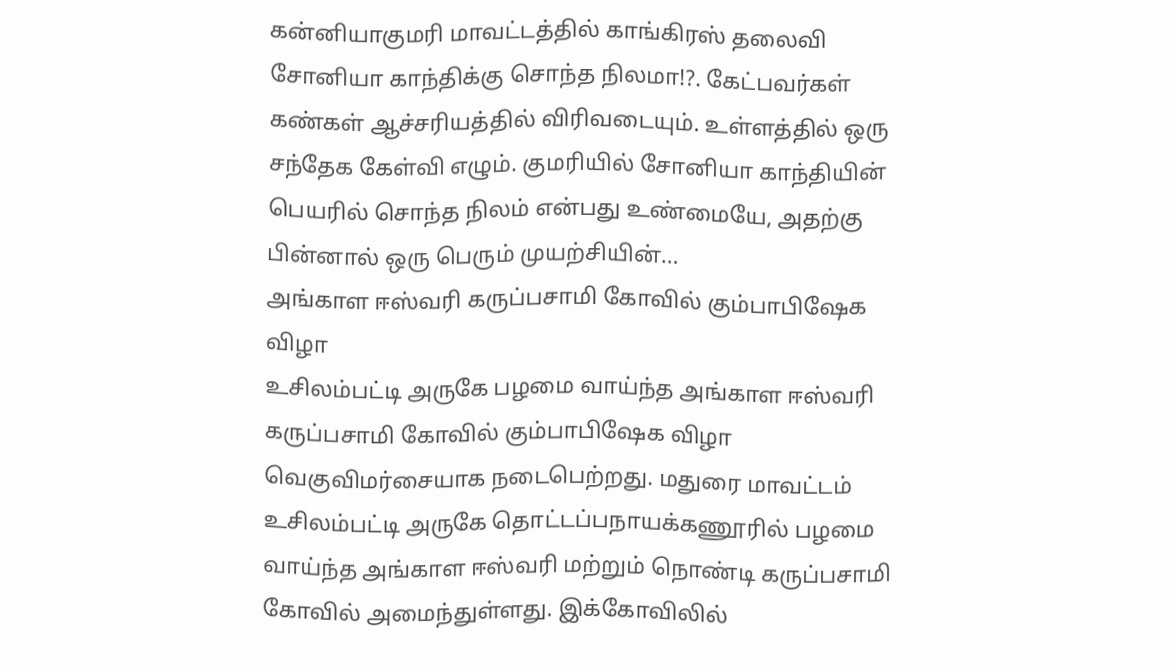கன்னியாகுமரி மாவட்டத்தில் காங்கிரஸ் தலைவி சோனியா காந்திக்கு சொந்த நிலமா!?. கேட்பவர்கள் கண்கள் ஆச்சரியத்தில் விரிவடையும். உள்ளத்தில் ஒரு சந்தேக கேள்வி எழும். குமரியில் சோனியா காந்தியின் பெயரில் சொந்த நிலம் என்பது உண்மையே, அதற்கு பின்னால் ஒரு பெரும் முயற்சியின்…
அங்காள ஈஸ்வரி கருப்பசாமி கோவில் கும்பாபிஷேக விழா
உசிலம்பட்டி அருகே பழமை வாய்ந்த அங்காள ஈஸ்வரி கருப்பசாமி கோவில் கும்பாபிஷேக விழா வெகுவிமர்சையாக நடைபெற்றது. மதுரை மாவட்டம் உசிலம்பட்டி அருகே தொட்டப்பநாயக்கணூரில் பழமை வாய்ந்த அங்காள ஈஸ்வரி மற்றும் நொண்டி கருப்பசாமி கோவில் அமைந்துள்ளது. இக்கோவிலில்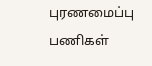புரணமைப்பு பணிகள்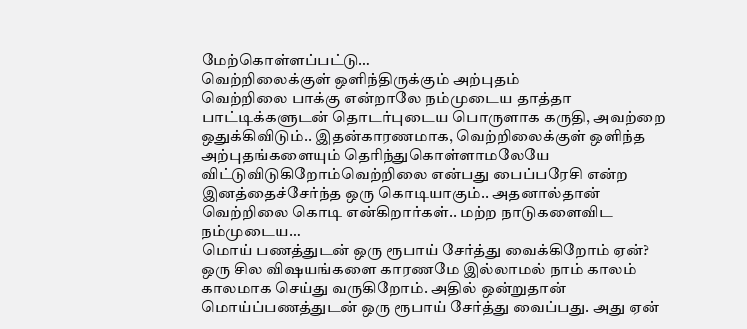மேற்கொள்ளப்பட்டு…
வெற்றிலைக்குள் ஒளிந்திருக்கும் அற்புதம்
வெற்றிலை பாக்கு என்றாலே நம்முடைய தாத்தா பாட்டிக்களுடன் தொடர்புடைய பொருளாக கருதி, அவற்றை ஒதுக்கிவிடும்.. இதன்காரணமாக, வெற்றிலைக்குள் ஒளிந்த அற்புதங்களையும் தெரிந்துகொள்ளாமலேயே விட்டுவிடுகிறோம்வெற்றிலை என்பது பைப்பரேசி என்ற இனத்தைச்சேர்ந்த ஒரு கொடியாகும்.. அதனால்தான் வெற்றிலை கொடி என்கிறார்கள்.. மற்ற நாடுகளைவிட நம்முடைய…
மொய் பணத்துடன் ஒரு ரூபாய் சேர்த்து வைக்கிறோம் ஏன்?
ஒரு சில விஷயங்களை காரணமே இல்லாமல் நாம் காலம் காலமாக செய்து வருகிறோம். அதில் ஒன்றுதான் மொய்ப்பணத்துடன் ஒரு ரூபாய் சேர்த்து வைப்பது. அது ஏன்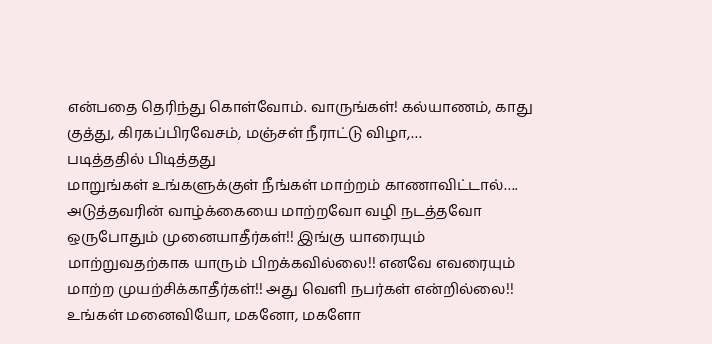என்பதை தெரிந்து கொள்வோம். வாருங்கள்! கல்யாணம், காது குத்து, கிரகப்பிரவேசம், மஞ்சள் நீராட்டு விழா,…
படித்ததில் பிடித்தது
மாறுங்கள் உங்களுக்குள் நீங்கள் மாற்றம் காணாவிட்டால்…. அடுத்தவரின் வாழ்க்கையை மாற்றவோ வழி நடத்தவோ ஒருபோதும் முனையாதீர்கள்!! இங்கு யாரையும் மாற்றுவதற்காக யாரும் பிறக்கவில்லை!! எனவே எவரையும் மாற்ற முயற்சிக்காதீர்கள்!! அது வெளி நபர்கள் என்றில்லை!! உங்கள் மனைவியோ, மகனோ, மகளோ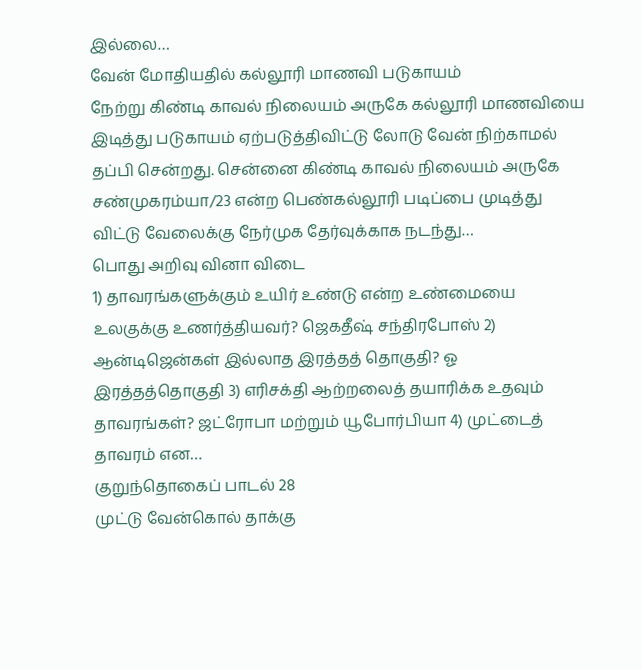இல்லை…
வேன் மோதியதில் கல்லூரி மாணவி படுகாயம்
நேற்று கிண்டி காவல் நிலையம் அருகே கல்லூரி மாணவியை இடித்து படுகாயம் ஏற்படுத்திவிட்டு லோடு வேன் நிற்காமல் தப்பி சென்றது. சென்னை கிண்டி காவல் நிலையம் அருகே சண்முகரம்யா/23 என்ற பெண்கல்லூரி படிப்பை முடித்து விட்டு வேலைக்கு நேர்முக தேர்வுக்காக நடந்து…
பொது அறிவு வினா விடை
1) தாவரங்களுக்கும் உயிர் உண்டு என்ற உண்மையை உலகுக்கு உணர்த்தியவர்? ஜெகதீஷ் சந்திரபோஸ் 2) ஆன்டிஜென்கள் இல்லாத இரத்தத் தொகுதி? ஓ இரத்தத்தொகுதி 3) எரிசக்தி ஆற்றலைத் தயாரிக்க உதவும் தாவரங்கள்? ஜட்ரோபா மற்றும் யூபோர்பியா 4) முட்டைத் தாவரம் என…
குறுந்தொகைப் பாடல் 28
முட்டு வேன்கொல் தாக்கு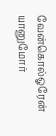வேன்கொல்ஓரேன் யானுமோர்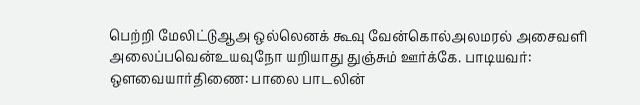பெற்றி மேலிட்டுஆஅ ஒல்லெனக் கூவு வேன்கொல்அலமரல் அசைவளி அலைப்பவென்உயவுநோ யறியாது துஞ்சும் ஊர்க்கே. பாடியவர்: ஒளவையார்திணை: பாலை பாடலின்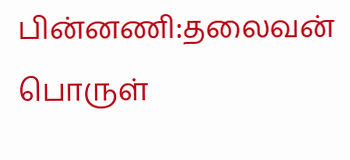பின்னணி:தலைவன் பொருள்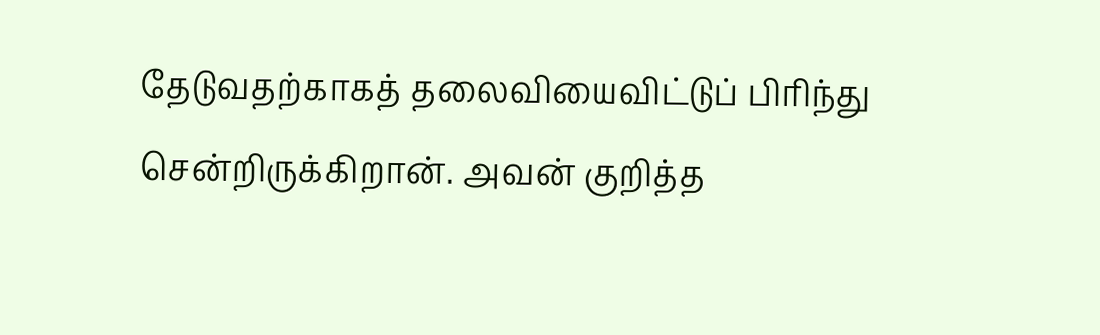தேடுவதற்காகத் தலைவியைவிட்டுப் பிரிந்து சென்றிருக்கிறான். அவன் குறித்த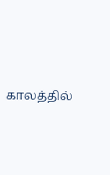காலத்தில்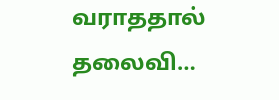வராததால் தலைவி…